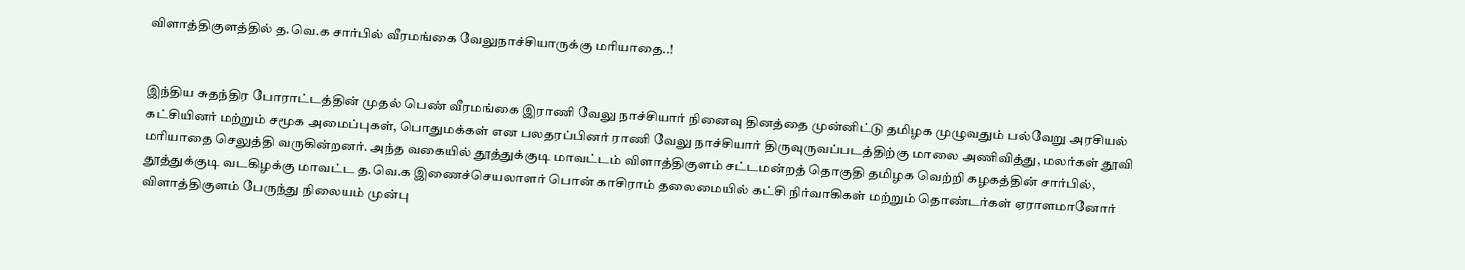விளாத்திகுளத்தில் த.வெ.க சார்பில் வீரமங்கை வேலுநாச்சியாருக்கு மரியாதை..!


இந்திய சுதந்திர போராட்டத்தின் முதல் பெண் வீரமங்கை இராணி வேலு நாச்சியார் நினைவு தினத்தை முன்னிட்டு தமிழக முழுவதும் பல்வேறு அரசியல் கட்சியினர் மற்றும் சமூக அமைப்புகள், பொதுமக்கள் என பலதரப்பினர் ராணி வேலு நாச்சியார் திருவுருவப்படத்திற்கு மாலை அணிவித்து, மலர்கள் தூவி மரியாதை செலுத்தி வருகின்றனர். அந்த வகையில் தூத்துக்குடி மாவட்டம் விளாத்திகுளம் சட்டமன்றத் தொகுதி தமிழக வெற்றி கழகத்தின் சார்பில்,  தூத்துக்குடி வடகிழக்கு மாவட்ட த.வெ.க இணைச்செயலாளர் பொன் காசிராம் தலைமையில் கட்சி நிர்வாகிகள் மற்றும் தொண்டர்கள் ஏராளமானோர் விளாத்திகுளம் பேருந்து நிலையம் முன்பு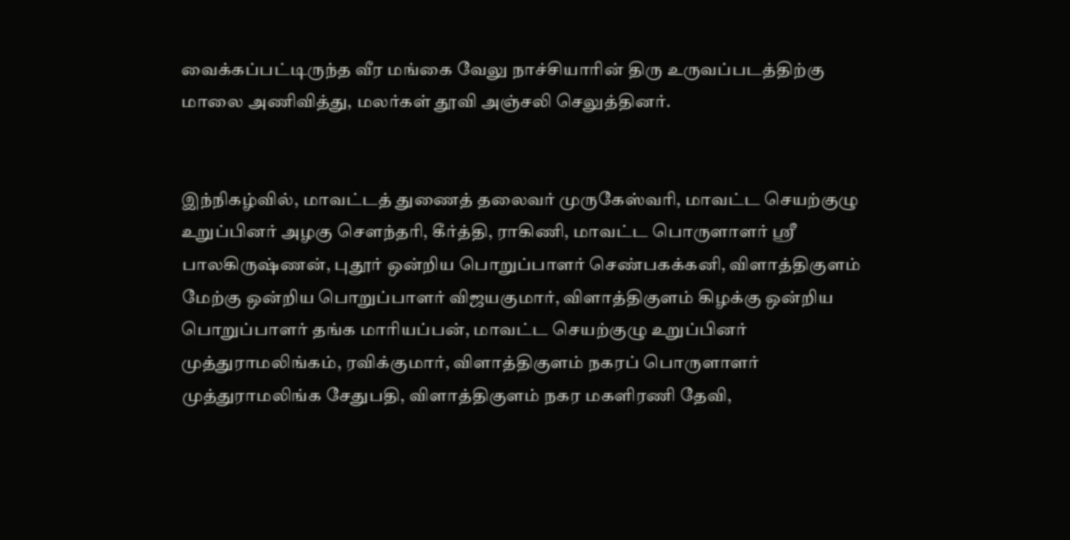வைக்கப்பட்டிருந்த வீர மங்கை வேலு நாச்சியாரின் திரு உருவப்படத்திற்கு மாலை அணிவித்து, மலர்கள் தூவி அஞ்சலி செலுத்தினர்.


இந்நிகழ்வில், மாவட்டத் துணைத் தலைவர் முருகேஸ்வரி, மாவட்ட செயற்குழு உறுப்பினர் அழகு சௌந்தரி, கீர்த்தி, ராகிணி, மாவட்ட பொருளாளர் ஸ்ரீ பாலகிருஷ்ணன், புதூர் ஒன்றிய பொறுப்பாளர் செண்பகக்கனி, விளாத்திகுளம் மேற்கு ஒன்றிய பொறுப்பாளர் விஜயகுமார், விளாத்திகுளம் கிழக்கு ஒன்றிய பொறுப்பாளர் தங்க மாரியப்பன், மாவட்ட செயற்குழு உறுப்பினர் முத்துராமலிங்கம், ரவிக்குமார், விளாத்திகுளம் நகரப் பொருளாளர் முத்துராமலிங்க சேதுபதி, விளாத்திகுளம் நகர மகளிரணி தேவி,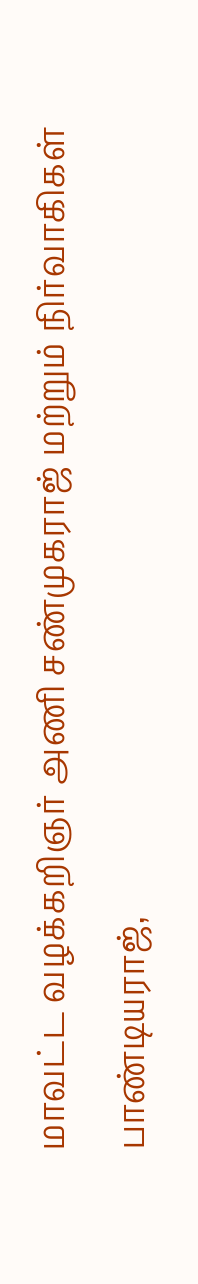மாவட்ட வழக்கறிஞர் அணி சண்முகராஜ் மற்றும் நிர்வாகிகள் பாண்டியராஜ்,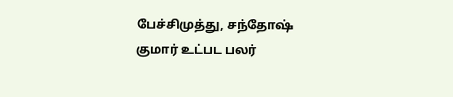பேச்சிமுத்து, சந்தோஷ் குமார் உட்பட பலர்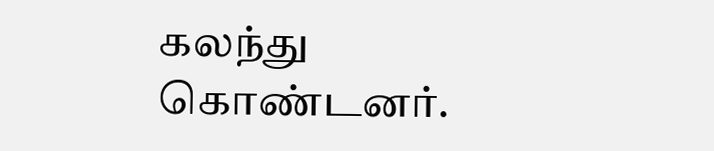கலந்து கொண்டனர்.